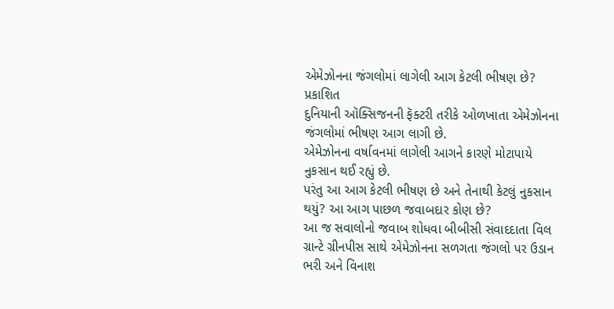એમેઝોનના જંગલોમાં લાગેલી આગ કેટલી ભીષણ છે?
પ્રકાશિત
દુનિયાની ઑક્સિજનની ફૅક્ટરી તરીકે ઓળખાતા એમેઝોનના જંગલોમાં ભીષણ આગ લાગી છે.
એમેઝોનના વર્ષાવનમાં લાગેલી આગને કારણે મોટાપાયે નુકસાન થઈ રહ્યું છે.
પરંતુ આ આગ કેટલી ભીષણ છે અને તેનાથી કેટલું નુકસાન થયું? આ આગ પાછળ જવાબદાર કોણ છે?
આ જ સવાલોનો જવાબ શોધવા બીબીસી સંવાદદાતા વિલ ગ્રાન્ટે ગ્રીનપીસ સાથે એમેઝોનના સળગતા જંગલો પર ઉડાન ભરી અને વિનાશ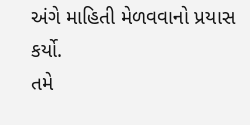અંગે માહિતી મેળવવાનો પ્રયાસ કર્યો.
તમે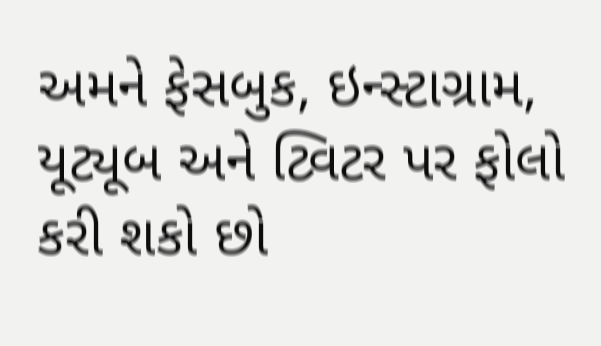અમને ફેસબુક, ઇન્સ્ટાગ્રામ, યૂટ્યૂબ અને ટ્વિટર પર ફોલો કરી શકો છો